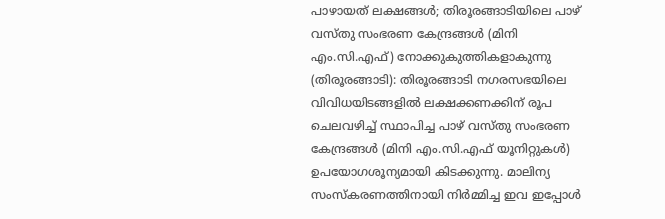പാഴായത് ലക്ഷങ്ങൾ; തിരൂരങ്ങാടിയിലെ പാഴ് വസ്തു സംഭരണ കേന്ദ്രങ്ങൾ (മിനി എം.സി.എഫ്) നോക്കുകുത്തികളാകുന്നു
(തിരൂരങ്ങാടി): തിരൂരങ്ങാടി നഗരസഭയിലെ വിവിധയിടങ്ങളിൽ ലക്ഷക്കണക്കിന് രൂപ ചെലവഴിച്ച് സ്ഥാപിച്ച പാഴ് വസ്തു സംഭരണ കേന്ദ്രങ്ങൾ (മിനി എം.സി.എഫ് യൂനിറ്റുകൾ) ഉപയോഗശൂന്യമായി കിടക്കുന്നു. മാലിന്യ സംസ്കരണത്തിനായി നിർമ്മിച്ച ഇവ ഇപ്പോൾ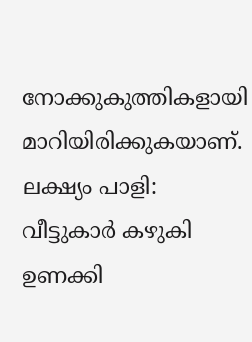നോക്കുകുത്തികളായി മാറിയിരിക്കുകയാണ്.
ലക്ഷ്യം പാളി:
വീട്ടുകാർ കഴുകി ഉണക്കി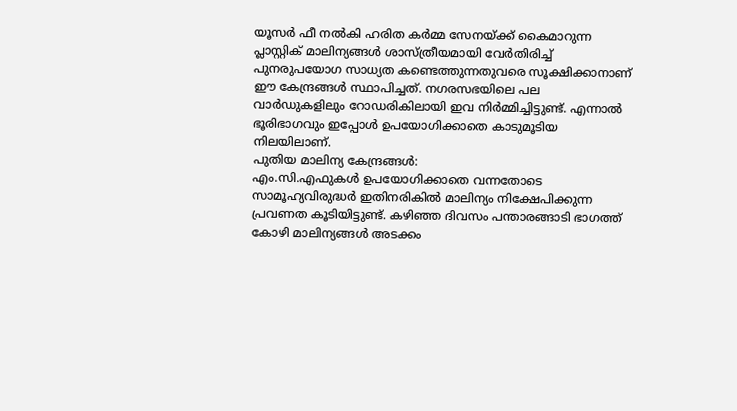യൂസർ ഫീ നൽകി ഹരിത കർമ്മ സേനയ്ക്ക് കൈമാറുന്ന പ്ലാസ്റ്റിക് മാലിന്യങ്ങൾ ശാസ്ത്രീയമായി വേർതിരിച്ച് പുനരുപയോഗ സാധ്യത കണ്ടെത്തുന്നതുവരെ സൂക്ഷിക്കാനാണ് ഈ കേന്ദ്രങ്ങൾ സ്ഥാപിച്ചത്. നഗരസഭയിലെ പല വാർഡുകളിലും റോഡരികിലായി ഇവ നിർമ്മിച്ചിട്ടുണ്ട്. എന്നാൽ ഭൂരിഭാഗവും ഇപ്പോൾ ഉപയോഗിക്കാതെ കാടുമൂടിയ നിലയിലാണ്.
പുതിയ മാലിന്യ കേന്ദ്രങ്ങൾ:
എം.സി.എഫുകൾ ഉപയോഗിക്കാതെ വന്നതോടെ സാമൂഹ്യവിരുദ്ധർ ഇതിനരികിൽ മാലിന്യം നിക്ഷേപിക്കുന്ന പ്രവണത കൂടിയിട്ടുണ്ട്. കഴിഞ്ഞ ദിവസം പന്താരങ്ങാടി ഭാഗത്ത് കോഴി മാലിന്യങ്ങൾ അടക്കം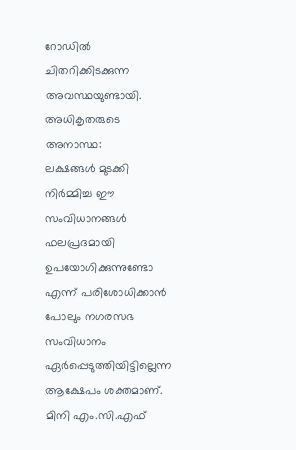റോഡിൽ ചിതറിക്കിടക്കുന്ന അവസ്ഥയുണ്ടായി.
അധികൃതരുടെ അനാസ്ഥ:
ലക്ഷങ്ങൾ മുടക്കി നിർമ്മിച്ച ഈ സംവിധാനങ്ങൾ ഫലപ്രദമായി ഉപയോഗിക്കുന്നുണ്ടോ എന്ന് പരിശോധിക്കാൻ പോലും നഗരസഭ സംവിധാനം ഏർപ്പെടുത്തിയിട്ടില്ലെന്ന ആക്ഷേപം ശക്തമാണ്. മിനി എം.സി.എഫ്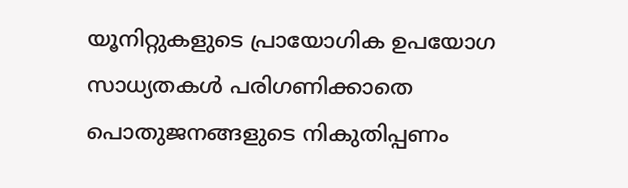യൂനിറ്റുകളുടെ പ്രായോഗിക ഉപയോഗ സാധ്യതകൾ പരിഗണിക്കാതെ പൊതുജനങ്ങളുടെ നികുതിപ്പണം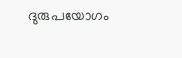ദുരുപയോഗം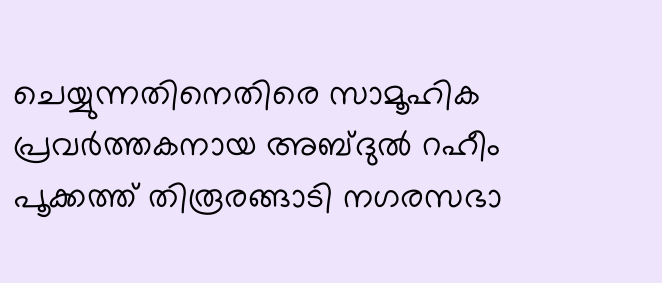ചെയ്യുന്നതിനെതിരെ സാമൂഹിക പ്രവർത്തകനായ അബ്ദുൽ റഹീം പൂക്കത്ത് തിരൂരങ്ങാടി നഗരസഭാ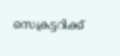സെക്രട്ടറിക്ക്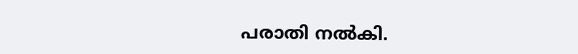പരാതി നൽകി.